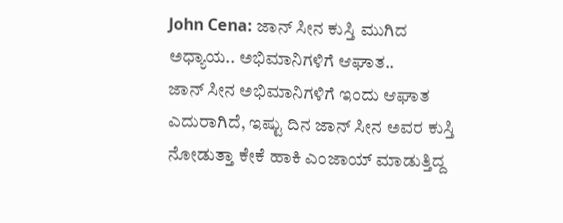John Cena: ಜಾನ್ ಸೀನ ಕುಸ್ತಿ ಮುಗಿದ ಅಧ್ಯಾಯ.. ಅಭಿಮಾನಿಗಳಿಗೆ ಆಘಾತ..
ಜಾನ್ ಸೀನ ಅಭಿಮಾನಿಗಳಿಗೆ ಇಂದು ಆಘಾತ ಎದುರಾಗಿದೆ, ಇಷ್ಟು ದಿನ ಜಾನ್ ಸೀನ ಅವರ ಕುಸ್ತಿ ನೋಡುತ್ತಾ ಕೇಕೆ ಹಾಕಿ ಎಂಜಾಯ್ ಮಾಡುತ್ತಿದ್ದ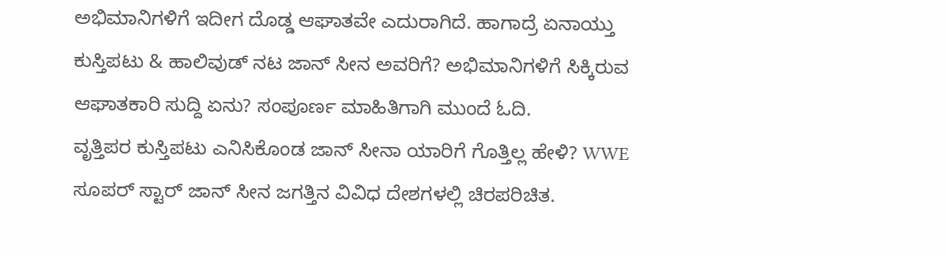ಅಭಿಮಾನಿಗಳಿಗೆ ಇದೀಗ ದೊಡ್ಡ ಆಘಾತವೇ ಎದುರಾಗಿದೆ. ಹಾಗಾದ್ರೆ ಏನಾಯ್ತು ಕುಸ್ತಿಪಟು & ಹಾಲಿವುಡ್ ನಟ ಜಾನ್ ಸೀನ ಅವರಿಗೆ? ಅಭಿಮಾನಿಗಳಿಗೆ ಸಿಕ್ಕಿರುವ ಆಘಾತಕಾರಿ ಸುದ್ದಿ ಏನು? ಸಂಪೂರ್ಣ ಮಾಹಿತಿಗಾಗಿ ಮುಂದೆ ಓದಿ.
ವೃತ್ತಿಪರ ಕುಸ್ತಿಪಟು ಎನಿಸಿಕೊಂಡ ಜಾನ್ ಸೀನಾ ಯಾರಿಗೆ ಗೊತ್ತಿಲ್ಲ ಹೇಳಿ? WWE ಸೂಪರ್ ಸ್ಟಾರ್ ಜಾನ್ ಸೀನ ಜಗತ್ತಿನ ವಿವಿಧ ದೇಶಗಳಲ್ಲಿ ಚಿರಪರಿಚಿತ.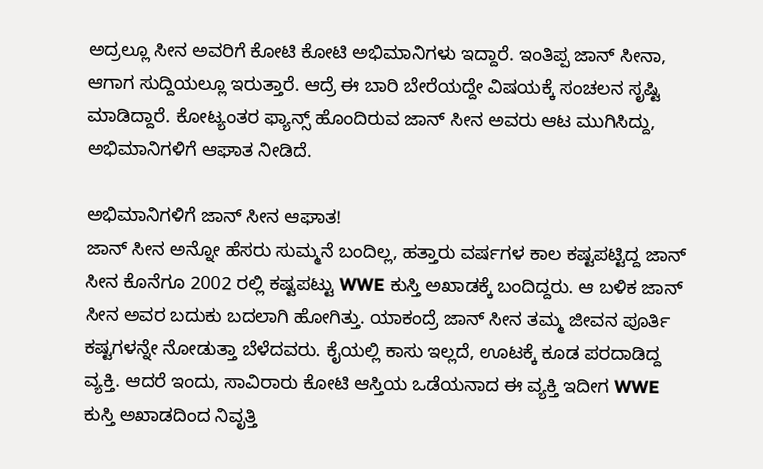ಅದ್ರಲ್ಲೂ ಸೀನ ಅವರಿಗೆ ಕೋಟಿ ಕೋಟಿ ಅಭಿಮಾನಿಗಳು ಇದ್ದಾರೆ. ಇಂತಿಪ್ಪ ಜಾನ್ ಸೀನಾ, ಆಗಾಗ ಸುದ್ದಿಯಲ್ಲೂ ಇರುತ್ತಾರೆ. ಆದ್ರೆ ಈ ಬಾರಿ ಬೇರೆಯದ್ದೇ ವಿಷಯಕ್ಕೆ ಸಂಚಲನ ಸೃಷ್ಟಿ ಮಾಡಿದ್ದಾರೆ. ಕೋಟ್ಯಂತರ ಫ್ಯಾನ್ಸ್ ಹೊಂದಿರುವ ಜಾನ್ ಸೀನ ಅವರು ಆಟ ಮುಗಿಸಿದ್ದು, ಅಭಿಮಾನಿಗಳಿಗೆ ಆಘಾತ ನೀಡಿದೆ.

ಅಭಿಮಾನಿಗಳಿಗೆ ಜಾನ್ ಸೀನ ಆಘಾತ!
ಜಾನ್ ಸೀನ ಅನ್ನೋ ಹೆಸರು ಸುಮ್ಮನೆ ಬಂದಿಲ್ಲ, ಹತ್ತಾರು ವರ್ಷಗಳ ಕಾಲ ಕಷ್ಟಪಟ್ಟಿದ್ದ ಜಾನ್ ಸೀನ ಕೊನೆಗೂ 2002 ರಲ್ಲಿ ಕಷ್ಟಪಟ್ಟು WWE ಕುಸ್ತಿ ಅಖಾಡಕ್ಕೆ ಬಂದಿದ್ದರು. ಆ ಬಳಿಕ ಜಾನ್ ಸೀನ ಅವರ ಬದುಕು ಬದಲಾಗಿ ಹೋಗಿತ್ತು. ಯಾಕಂದ್ರೆ ಜಾನ್ ಸೀನ ತಮ್ಮ ಜೀವನ ಪೂರ್ತಿ ಕಷ್ಟಗಳನ್ನೇ ನೋಡುತ್ತಾ ಬೆಳೆದವರು. ಕೈಯಲ್ಲಿ ಕಾಸು ಇಲ್ಲದೆ, ಊಟಕ್ಕೆ ಕೂಡ ಪರದಾಡಿದ್ದ ವ್ಯಕ್ತಿ. ಆದರೆ ಇಂದು, ಸಾವಿರಾರು ಕೋಟಿ ಆಸ್ತಿಯ ಒಡೆಯನಾದ ಈ ವ್ಯಕ್ತಿ ಇದೀಗ WWE ಕುಸ್ತಿ ಅಖಾಡದಿಂದ ನಿವೃತ್ತಿ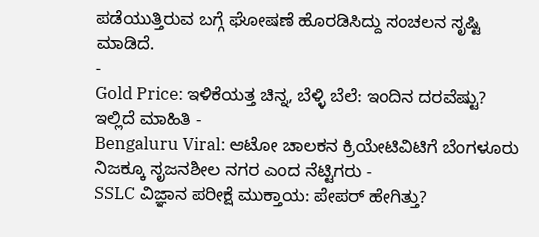ಪಡೆಯುತ್ತಿರುವ ಬಗ್ಗೆ ಘೋಷಣೆ ಹೊರಡಿಸಿದ್ದು ಸಂಚಲನ ಸೃಷ್ಟಿ ಮಾಡಿದೆ.
-
Gold Price: ಇಳಿಕೆಯತ್ತ ಚಿನ್ನ, ಬೆಳ್ಳಿ ಬೆಲೆ: ಇಂದಿನ ದರವೆಷ್ಟು? ಇಲ್ಲಿದೆ ಮಾಹಿತಿ -
Bengaluru Viral: ಆಟೋ ಚಾಲಕನ ಕ್ರಿಯೇಟಿವಿಟಿಗೆ ಬೆಂಗಳೂರು ನಿಜಕ್ಕೂ ಸೃಜನಶೀಲ ನಗರ ಎಂದ ನೆಟ್ಟಿಗರು -
SSLC ವಿಜ್ಞಾನ ಪರೀಕ್ಷೆ ಮುಕ್ತಾಯ: ಪೇಪರ್ ಹೇಗಿತ್ತು?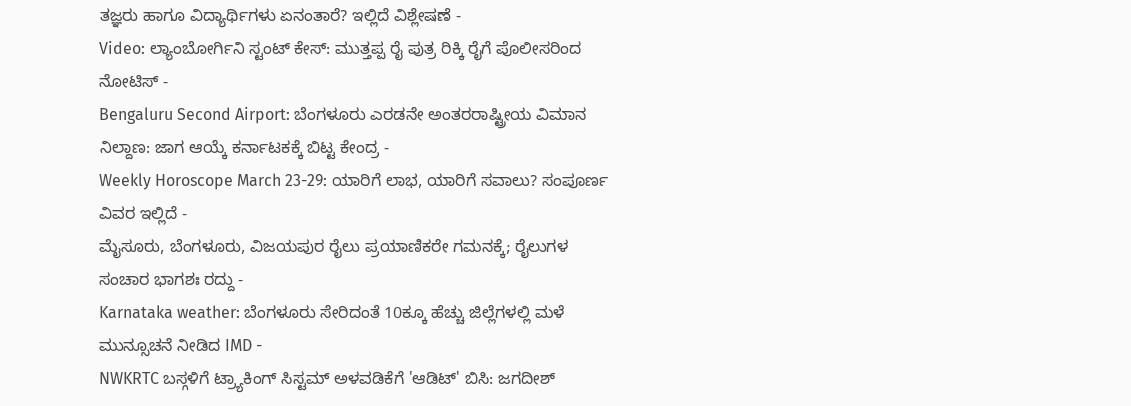ತಜ್ಞರು ಹಾಗೂ ವಿದ್ಯಾರ್ಥಿಗಳು ಏನಂತಾರೆ? ಇಲ್ಲಿದೆ ವಿಶ್ಲೇಷಣೆ -
Video: ಲ್ಯಾಂಬೋರ್ಗಿನಿ ಸ್ಟಂಟ್ ಕೇಸ್: ಮುತ್ತಪ್ಪ ರೈ ಪುತ್ರ ರಿಕ್ಕಿ ರೈಗೆ ಪೊಲೀಸರಿಂದ ನೋಟಿಸ್ -
Bengaluru Second Airport: ಬೆಂಗಳೂರು ಎರಡನೇ ಅಂತರರಾಷ್ಟ್ರೀಯ ವಿಮಾನ ನಿಲ್ದಾಣ: ಜಾಗ ಆಯ್ಕೆ ಕರ್ನಾಟಕಕ್ಕೆ ಬಿಟ್ಟ ಕೇಂದ್ರ -
Weekly Horoscope March 23-29: ಯಾರಿಗೆ ಲಾಭ, ಯಾರಿಗೆ ಸವಾಲು? ಸಂಪೂರ್ಣ ವಿವರ ಇಲ್ಲಿದೆ -
ಮೈಸೂರು, ಬೆಂಗಳೂರು, ವಿಜಯಪುರ ರೈಲು ಪ್ರಯಾಣಿಕರೇ ಗಮನಕ್ಕೆ; ರೈಲುಗಳ ಸಂಚಾರ ಭಾಗಶಃ ರದ್ದು -
Karnataka weather: ಬೆಂಗಳೂರು ಸೇರಿದಂತೆ 10ಕ್ಕೂ ಹೆಚ್ಚು ಜಿಲ್ಲೆಗಳಲ್ಲಿ ಮಳೆ ಮುನ್ಸೂಚನೆ ನೀಡಿದ IMD -
NWKRTC ಬಸ್ಗಳಿಗೆ ಟ್ರ್ಯಾಕಿಂಗ್ ಸಿಸ್ಟಮ್ ಅಳವಡಿಕೆಗೆ 'ಆಡಿಟ್' ಬಿಸಿ: ಜಗದೀಶ್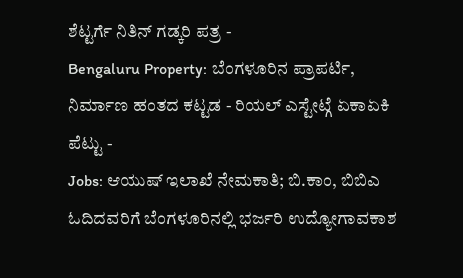ಶೆಟ್ಟರ್ಗೆ ನಿತಿನ್ ಗಡ್ಕರಿ ಪತ್ರ -
Bengaluru Property: ಬೆಂಗಳೂರಿನ ಪ್ರಾಪರ್ಟಿ, ನಿರ್ಮಾಣ ಹಂತದ ಕಟ್ಟಡ - ರಿಯಲ್ ಎಸ್ಟೇಟ್ಗೆ ಏಕಾಏಕಿ ಪೆಟ್ಟು -
Jobs: ಆಯುಷ್ ಇಲಾಖೆ ನೇಮಕಾತಿ; ಬಿ.ಕಾಂ, ಬಿಬಿಎ ಓದಿದವರಿಗೆ ಬೆಂಗಳೂರಿನಲ್ಲಿ ಭರ್ಜರಿ ಉದ್ಯೋಗಾವಕಾಶ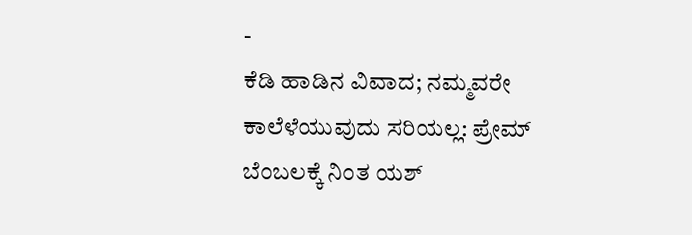-
ಕೆಡಿ ಹಾಡಿನ ವಿವಾದ; ನಮ್ಮವರೇ ಕಾಲೆಳೆಯುವುದು ಸರಿಯಲ್ಲ: ಪ್ರೇಮ್ ಬೆಂಬಲಕ್ಕೆ ನಿಂತ ಯಶ್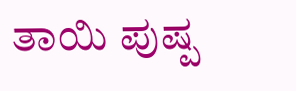ತಾಯಿ ಪುಷ್ಪ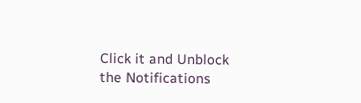Click it and Unblock the Notifications